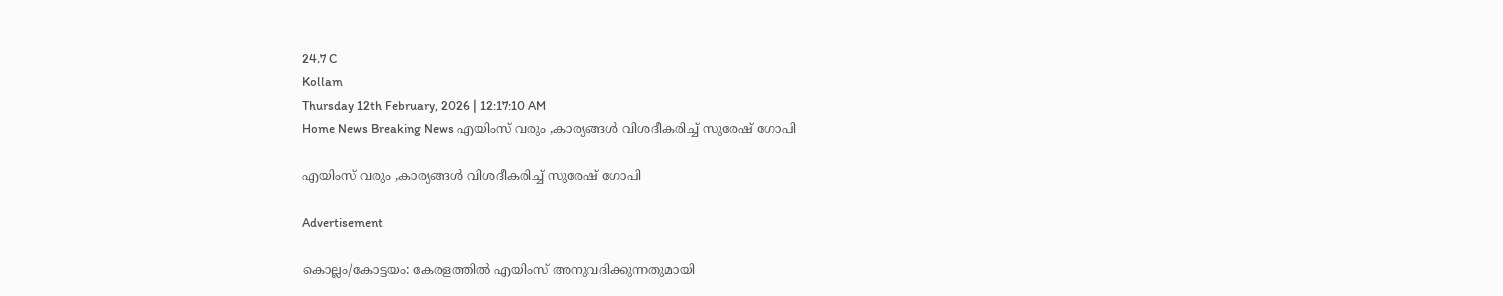24.7 C
Kollam
Thursday 12th February, 2026 | 12:17:10 AM
Home News Breaking News എയിംസ് വരും ,കാര്യങ്ങള്‍ വിശദീകരിച്ച് സുരേഷ് ഗോപി

എയിംസ് വരും ,കാര്യങ്ങള്‍ വിശദീകരിച്ച് സുരേഷ് ഗോപി

Advertisement

കൊല്ലം/കോട്ടയം: കേരളത്തിൽ എയിംസ് അനുവദിക്കുന്നതുമായി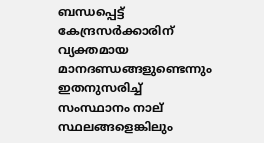ബന്ധപ്പെട്ട് കേന്ദ്രസർക്കാരിന് വ്യക്തമായ മാനദണ്ഡങ്ങളുണ്ടെന്നും ഇതനുസരിച്ച് സംസ്ഥാനം നാല് സ്ഥലങ്ങളെങ്കിലും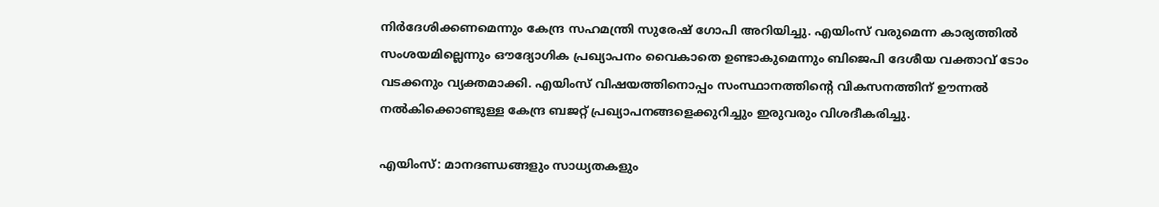നിർദേശിക്കണമെന്നും കേന്ദ്ര സഹമന്ത്രി സുരേഷ് ഗോപി അറിയിച്ചു. എയിംസ് വരുമെന്ന കാര്യത്തിൽ സംശയമില്ലെന്നും ഔദ്യോഗിക പ്രഖ്യാപനം വൈകാതെ ഉണ്ടാകുമെന്നും ബിജെപി ദേശീയ വക്താവ് ടോം വടക്കനും വ്യക്തമാക്കി. എയിംസ് വിഷയത്തിനൊപ്പം സംസ്ഥാനത്തിൻ്റെ വികസനത്തിന് ഊന്നൽ നൽകിക്കൊണ്ടുള്ള കേന്ദ്ര ബജറ്റ് പ്രഖ്യാപനങ്ങളെക്കുറിച്ചും ഇരുവരും വിശദീകരിച്ചു.

എയിംസ്: മാനദണ്ഡങ്ങളും സാധ്യതകളും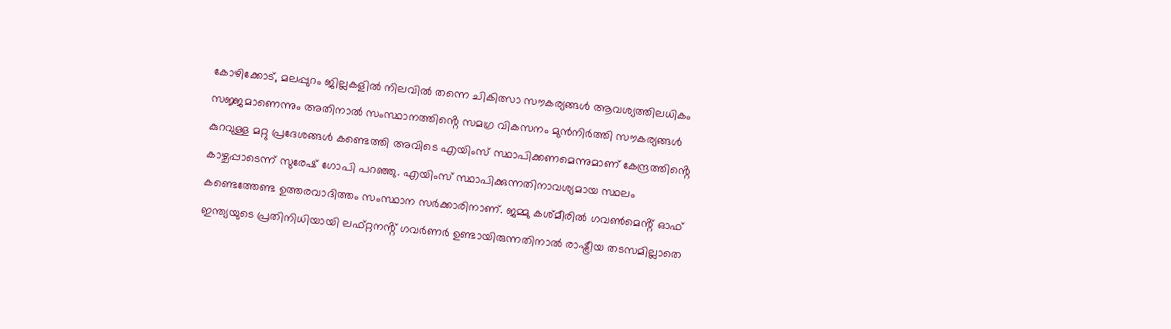കോഴിക്കോട്, മലപ്പുറം ജില്ലകളിൽ നിലവിൽ തന്നെ ചികിത്സാ സൗകര്യങ്ങൾ ആവശ്യത്തിലധികം സജ്ജമാണെന്നും അതിനാൽ സംസ്ഥാനത്തിൻ്റെ സമഗ്ര വികസനം മുൻനിർത്തി സൗകര്യങ്ങൾ കുറവുള്ള മറ്റു പ്രദേശങ്ങൾ കണ്ടെത്തി അവിടെ എയിംസ് സ്ഥാപിക്കണമെന്നുമാണ് കേന്ദ്രത്തിൻ്റെ കാഴ്ചപ്പാടെന്ന് സുരേഷ് ഗോപി പറഞ്ഞു. എയിംസ് സ്ഥാപിക്കുന്നതിനാവശ്യമായ സ്ഥലം കണ്ടെത്തേണ്ട ഉത്തരവാദിത്തം സംസ്ഥാന സർക്കാരിനാണ്. ജമ്മു കശ്മീരിൽ ഗവൺമെൻ്റ് ഓഫ് ഇന്ത്യയുടെ പ്രതിനിധിയായി ലഫ്റ്റനൻ്റ് ഗവർണർ ഉണ്ടായിരുന്നതിനാൽ രാഷ്ട്രീയ തടസമില്ലാതെ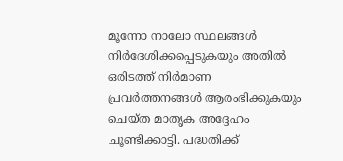മൂന്നോ നാലോ സ്ഥലങ്ങൾ നിർദേശിക്കപ്പെടുകയും അതിൽ ഒരിടത്ത് നിർമാണ പ്രവർത്തനങ്ങൾ ആരംഭിക്കുകയും ചെയ്ത മാതൃക അദ്ദേഹം ചൂണ്ടിക്കാട്ടി. പദ്ധതിക്ക്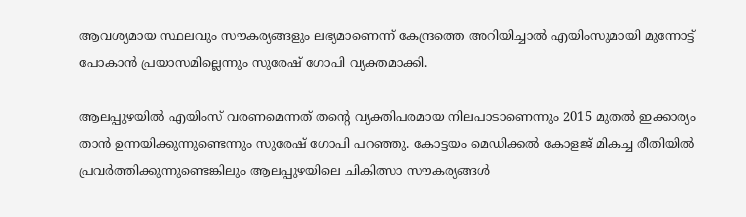ആവശ്യമായ സ്ഥലവും സൗകര്യങ്ങളും ലഭ്യമാണെന്ന് കേന്ദ്രത്തെ അറിയിച്ചാൽ എയിംസുമായി മുന്നോട്ട് പോകാൻ പ്രയാസമില്ലെന്നും സുരേഷ് ഗോപി വ്യക്തമാക്കി.

ആലപ്പുഴയിൽ എയിംസ് വരണമെന്നത് തൻ്റെ വ്യക്തിപരമായ നിലപാടാണെന്നും 2015 മുതൽ ഇക്കാര്യം താൻ ഉന്നയിക്കുന്നുണ്ടെന്നും സുരേഷ് ഗോപി പറഞ്ഞു. കോട്ടയം മെഡിക്കൽ കോളജ് മികച്ച രീതിയിൽ പ്രവർത്തിക്കുന്നുണ്ടെങ്കിലും ആലപ്പുഴയിലെ ചികിത്സാ സൗകര്യങ്ങൾ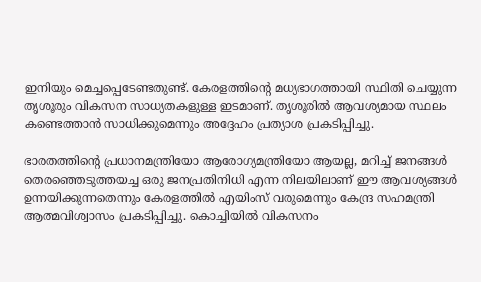ഇനിയും മെച്ചപ്പെടേണ്ടതുണ്ട്. കേരളത്തിൻ്റെ മധ്യഭാഗത്തായി സ്ഥിതി ചെയ്യുന്ന തൃശൂരും വികസന സാധ്യതകളുള്ള ഇടമാണ്. തൃശൂരിൽ ആവശ്യമായ സ്ഥലം കണ്ടെത്താൻ സാധിക്കുമെന്നും അദ്ദേഹം പ്രത്യാശ പ്രകടിപ്പിച്ചു.

ഭാരതത്തിൻ്റെ പ്രധാനമന്ത്രിയോ ആരോഗ്യമന്ത്രിയോ ആയല്ല, മറിച്ച് ജനങ്ങൾ തെരഞ്ഞെടുത്തയച്ച ഒരു ജനപ്രതിനിധി എന്ന നിലയിലാണ് ഈ ആവശ്യങ്ങൾ ഉന്നയിക്കുന്നതെന്നും കേരളത്തിൽ എയിംസ് വരുമെന്നും കേന്ദ്ര സഹമന്ത്രി ആത്മവിശ്വാസം പ്രകടിപ്പിച്ചു. കൊച്ചിയിൽ വികസനം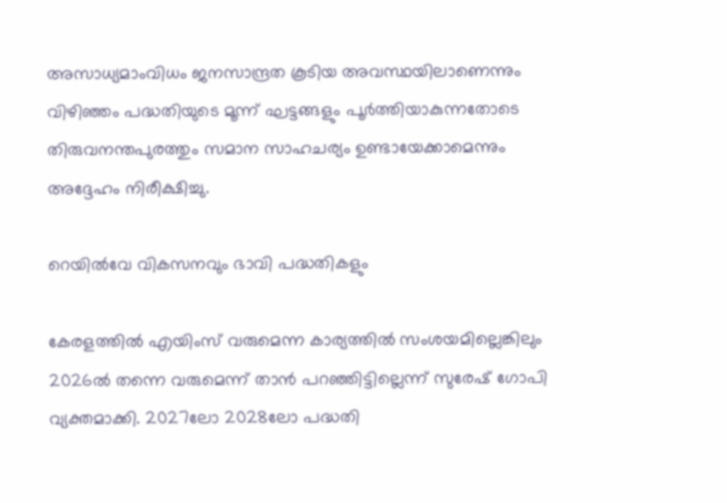അസാധ്യമാംവിധം ജനസാന്ദ്രത കൂടിയ അവസ്ഥയിലാണെന്നും വിഴിഞ്ഞം പദ്ധതിയുടെ മൂന്ന് ഘട്ടങ്ങളും പൂർത്തിയാകുന്നതോടെ തിരുവനന്തപുരത്തും സമാന സാഹചര്യം ഉണ്ടായേക്കാമെന്നും അദ്ദേഹം നിരീക്ഷിച്ചു.

റെയിൽവേ വികസനവും ഭാവി പദ്ധതികളും

കേരളത്തിൽ എയിംസ് വരുമെന്ന കാര്യത്തിൽ സംശയമില്ലെങ്കിലും 2026ൽ തന്നെ വരുമെന്ന് താൻ പറഞ്ഞിട്ടില്ലെന്ന് സുരേഷ് ഗോപി വ്യക്തമാക്കി. 2027ലോ 2028ലോ പദ്ധതി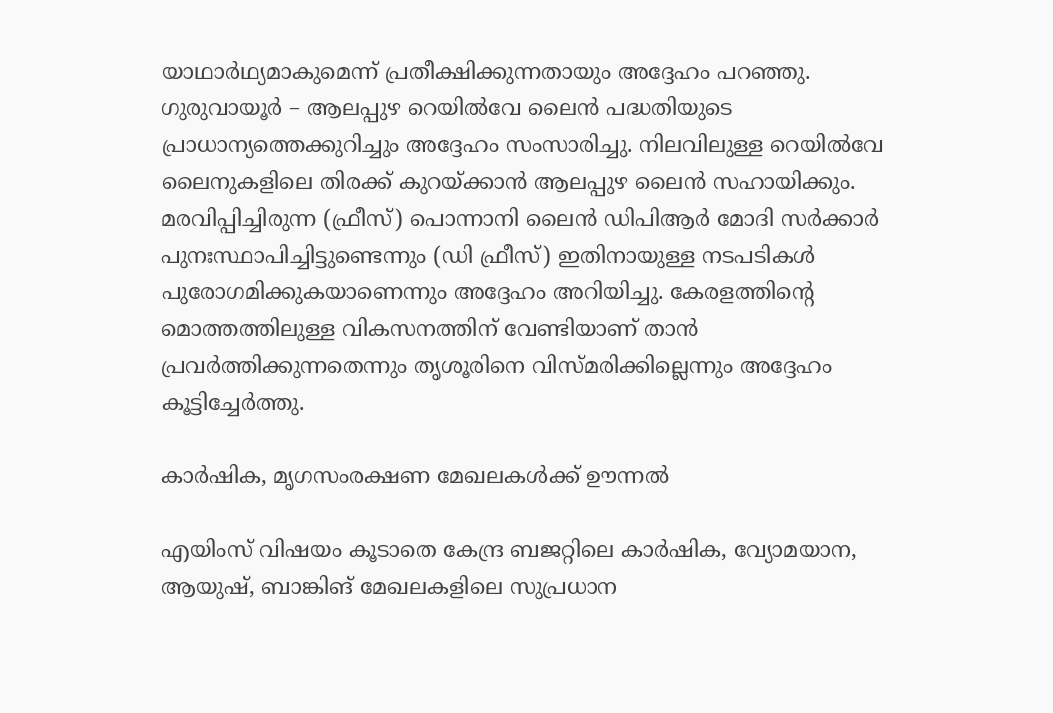യാഥാർഥ്യമാകുമെന്ന് പ്രതീക്ഷിക്കുന്നതായും അദ്ദേഹം പറഞ്ഞു. ഗുരുവായൂർ – ആലപ്പുഴ റെയിൽവേ ലൈൻ പദ്ധതിയുടെ പ്രാധാന്യത്തെക്കുറിച്ചും അദ്ദേഹം സംസാരിച്ചു. നിലവിലുള്ള റെയിൽവേ ലൈനുകളിലെ തിരക്ക് കുറയ്ക്കാൻ ആലപ്പുഴ ലൈൻ സഹായിക്കും. മരവിപ്പിച്ചിരുന്ന (ഫ്രീസ്) പൊന്നാനി ലൈൻ ഡിപിആർ മോദി സർക്കാർ പുനഃസ്ഥാപിച്ചിട്ടുണ്ടെന്നും (ഡി ഫ്രീസ്) ഇതിനായുള്ള നടപടികൾ പുരോഗമിക്കുകയാണെന്നും അദ്ദേഹം അറിയിച്ചു. കേരളത്തിൻ്റെ മൊത്തത്തിലുള്ള വികസനത്തിന് വേണ്ടിയാണ് താൻ പ്രവർത്തിക്കുന്നതെന്നും തൃശൂരിനെ വിസ്മരിക്കില്ലെന്നും അദ്ദേഹം കൂട്ടിച്ചേർത്തു.

കാർഷിക, മൃഗസംരക്ഷണ മേഖലകൾക്ക് ഊന്നൽ

എയിംസ് വിഷയം കൂടാതെ കേന്ദ്ര ബജറ്റിലെ കാർഷിക, വ്യോമയാന, ആയുഷ്, ബാങ്കിങ് മേഖലകളിലെ സുപ്രധാന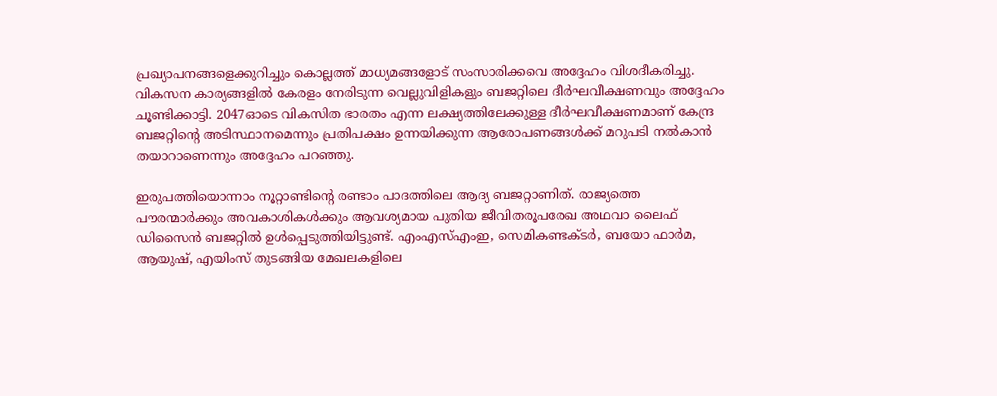പ്രഖ്യാപനങ്ങളെക്കുറിച്ചും കൊല്ലത്ത് മാധ്യമങ്ങളോട് സംസാരിക്കവെ അദ്ദേഹം വിശദീകരിച്ചു. വികസന കാര്യങ്ങളിൽ കേരളം നേരിടുന്ന വെല്ലുവിളികളും ബജറ്റിലെ ദീർഘവീക്ഷണവും അദ്ദേഹം ചൂണ്ടിക്കാട്ടി. 2047ഓടെ വികസിത ഭാരതം എന്ന ലക്ഷ്യത്തിലേക്കുള്ള ദീർഘവീക്ഷണമാണ് കേന്ദ്ര ബജറ്റിൻ്റെ അടിസ്ഥാനമെന്നും പ്രതിപക്ഷം ഉന്നയിക്കുന്ന ആരോപണങ്ങൾക്ക് മറുപടി നൽകാൻ തയാറാണെന്നും അദ്ദേഹം പറഞ്ഞു.

ഇരുപത്തിയൊന്നാം നൂറ്റാണ്ടിൻ്റെ രണ്ടാം പാദത്തിലെ ആദ്യ ബജറ്റാണിത്. രാജ്യത്തെ പൗരന്മാർക്കും അവകാശികൾക്കും ആവശ്യമായ പുതിയ ജീവിതരൂപരേഖ അഥവാ ലൈഫ് ഡിസൈൻ ബജറ്റിൽ ഉൾപ്പെടുത്തിയിട്ടുണ്ട്. എംഎസ്എംഇ, സെമികണ്ടക്ടർ, ബയോ ഫാർമ, ആയുഷ്, എയിംസ് തുടങ്ങിയ മേഖലകളിലെ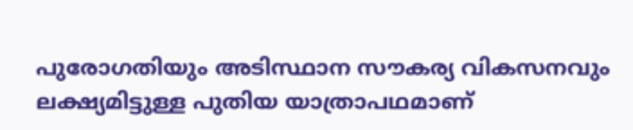പുരോഗതിയും അടിസ്ഥാന സൗകര്യ വികസനവും ലക്ഷ്യമിട്ടുള്ള പുതിയ യാത്രാപഥമാണ്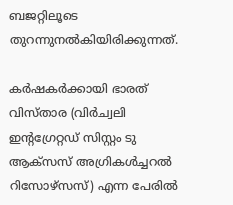ബജറ്റിലൂടെ തുറന്നുനൽകിയിരിക്കുന്നത്.

കർഷകർക്കായി ഭാരത് വിസ്താര (വിർച്വലി ഇൻ്റഗ്രേറ്റഡ് സിസ്റ്റം ടു ആക്സസ് അഗ്രികൾച്ചറൽ റിസോഴ്സസ്) എന്ന പേരിൽ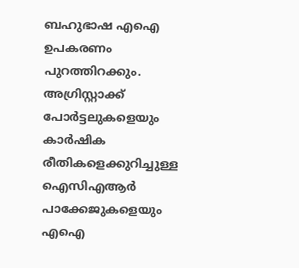ബഹുഭാഷ എഐ ഉപകരണം പുറത്തിറക്കും. അഗ്രിസ്റ്റാക്ക് പോർട്ടലുകളെയും കാർഷിക രീതികളെക്കുറിച്ചുള്ള ഐസിഎആർ പാക്കേജുകളെയും എഐ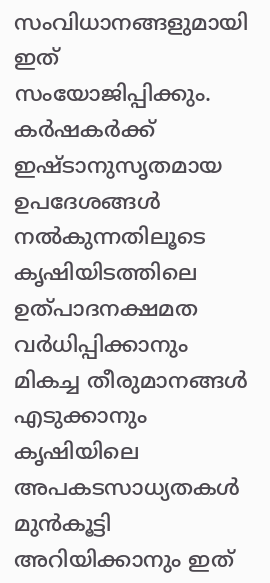സംവിധാനങ്ങളുമായി ഇത് സംയോജിപ്പിക്കും. കർഷകർക്ക് ഇഷ്ടാനുസൃതമായ ഉപദേശങ്ങൾ നൽകുന്നതിലൂടെ കൃഷിയിടത്തിലെ ഉത്പാദനക്ഷമത വർധിപ്പിക്കാനും മികച്ച തീരുമാനങ്ങൾ എടുക്കാനും കൃഷിയിലെ അപകടസാധ്യതകൾ മുൻകൂട്ടി അറിയിക്കാനും ഇത്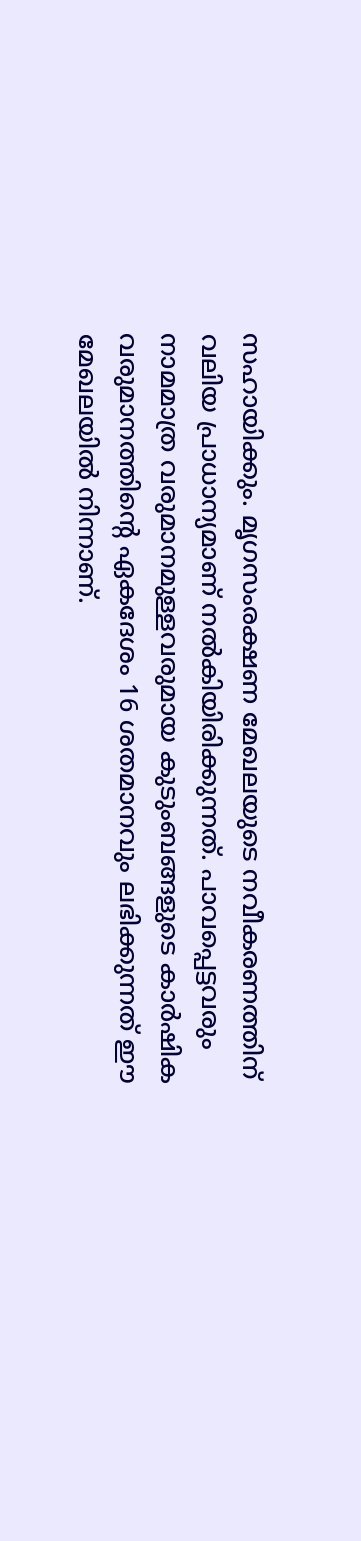സഹായിക്കും. മൃഗസംരക്ഷണ മേഖലയുടെ നവീകരണത്തിന് വലിയ പ്രാധാന്യമാണ് നൽകിയിരിക്കുന്നത്. പാവപ്പെട്ടവരും നാമമാത്ര വരുമാനമുള്ളവരുമായ കുടുംബങ്ങളുടെ കാർഷിക വരുമാനത്തിൻ്റെ ഏകദേശം 16 ശതമാനവും ലഭിക്കുന്നത് ഈ മേഖലയിൽ നിന്നാണ്.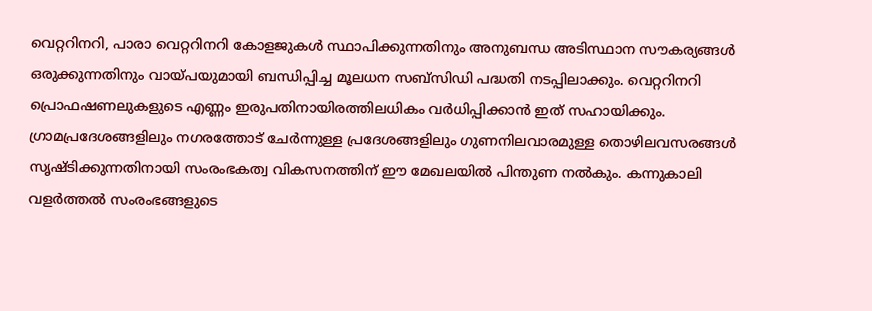വെറ്ററിനറി, പാരാ വെറ്ററിനറി കോളജുകൾ സ്ഥാപിക്കുന്നതിനും അനുബന്ധ അടിസ്ഥാന സൗകര്യങ്ങൾ ഒരുക്കുന്നതിനും വായ്പയുമായി ബന്ധിപ്പിച്ച മൂലധന സബ്സിഡി പദ്ധതി നടപ്പിലാക്കും. വെറ്ററിനറി പ്രൊഫഷണലുകളുടെ എണ്ണം ഇരുപതിനായിരത്തിലധികം വർധിപ്പിക്കാൻ ഇത് സഹായിക്കും. ഗ്രാമപ്രദേശങ്ങളിലും നഗരത്തോട് ചേർന്നുള്ള പ്രദേശങ്ങളിലും ഗുണനിലവാരമുള്ള തൊഴിലവസരങ്ങൾ സൃഷ്ടിക്കുന്നതിനായി സംരംഭകത്വ വികസനത്തിന് ഈ മേഖലയിൽ പിന്തുണ നൽകും. കന്നുകാലി വളർത്തൽ സംരംഭങ്ങളുടെ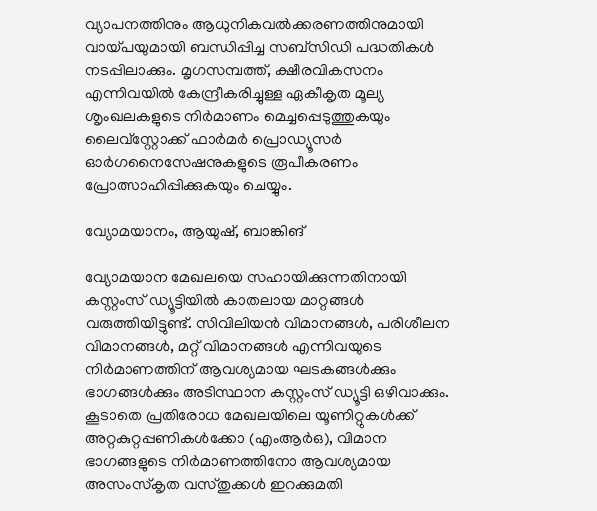വ്യാപനത്തിനും ആധുനികവൽക്കരണത്തിനുമായി വായ്പയുമായി ബന്ധിപ്പിച്ച സബ്സിഡി പദ്ധതികൾ നടപ്പിലാക്കും. മൃഗസമ്പത്ത്, ക്ഷീരവികസനം എന്നിവയിൽ കേന്ദ്രീകരിച്ചുള്ള ഏകീകൃത മൂല്യ ശൃംഖലകളുടെ നിർമാണം മെച്ചപ്പെടുത്തുകയും ലൈവ്സ്റ്റോക്ക് ഫാർമർ പ്രൊഡ്യൂസർ ഓർഗനൈസേഷനുകളുടെ രൂപീകരണം പ്രോത്സാഹിപ്പിക്കുകയും ചെയ്യും.

വ്യോമയാനം, ആയുഷ്, ബാങ്കിങ്

വ്യോമയാന മേഖലയെ സഹായിക്കുന്നതിനായി കസ്റ്റംസ് ഡ്യൂട്ടിയിൽ കാതലായ മാറ്റങ്ങൾ വരുത്തിയിട്ടുണ്ട്. സിവിലിയൻ വിമാനങ്ങൾ, പരിശീലന വിമാനങ്ങൾ, മറ്റ് വിമാനങ്ങൾ എന്നിവയുടെ നിർമാണത്തിന് ആവശ്യമായ ഘടകങ്ങൾക്കും ഭാഗങ്ങൾക്കും അടിസ്ഥാന കസ്റ്റംസ് ഡ്യൂട്ടി ഒഴിവാക്കും. കൂടാതെ പ്രതിരോധ മേഖലയിലെ യൂണിറ്റുകൾക്ക് അറ്റകുറ്റപ്പണികൾക്കോ (എംആർഒ), വിമാന ഭാഗങ്ങളുടെ നിർമാണത്തിനോ ആവശ്യമായ അസംസ്കൃത വസ്തുക്കൾ ഇറക്കുമതി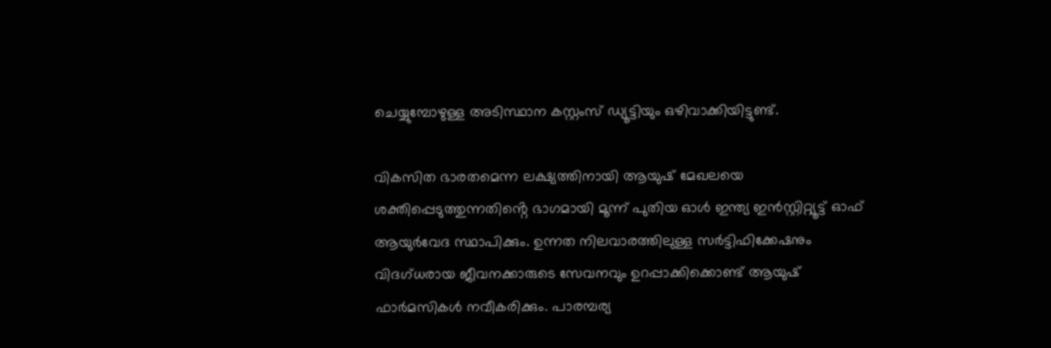ചെയ്യുമ്പോഴുള്ള അടിസ്ഥാന കസ്റ്റംസ് ഡ്യൂട്ടിയും ഒഴിവാക്കിയിട്ടുണ്ട്.

വികസിത ഭാരതമെന്ന ലക്ഷ്യത്തിനായി ആയുഷ് മേഖലയെ ശക്തിപ്പെടുത്തുന്നതിൻ്റെ ഭാഗമായി മൂന്ന് പുതിയ ഓൾ ഇന്ത്യ ഇൻസ്റ്റിറ്റ്യൂട്ട് ഓഫ് ആയുർവേദ സ്ഥാപിക്കും. ഉന്നത നിലവാരത്തിലുള്ള സർട്ടിഫിക്കേഷനും വിദഗ്ധരായ ജീവനക്കാരുടെ സേവനവും ഉറപ്പാക്കിക്കൊണ്ട് ആയുഷ് ഫാർമസികൾ നവീകരിക്കും. പാരമ്പര്യ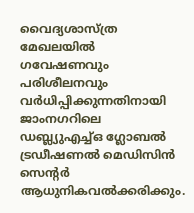വൈദ്യശാസ്ത്ര മേഖലയിൽ ഗവേഷണവും പരിശീലനവും വർധിപ്പിക്കുന്നതിനായി ജാംനഗറിലെ ഡബ്ല്യുഎച്ച്ഒ ഗ്ലോബൽ ട്രഡീഷണൽ മെഡിസിൻ സെൻ്റർ ആധുനികവൽക്കരിക്കും.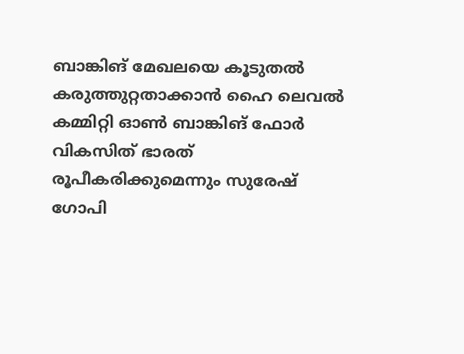ബാങ്കിങ് മേഖലയെ കൂടുതൽ കരുത്തുറ്റതാക്കാൻ ഹൈ ലെവൽ കമ്മിറ്റി ഓൺ ബാങ്കിങ് ഫോർ വികസിത് ഭാരത് രൂപീകരിക്കുമെന്നും സുരേഷ് ഗോപി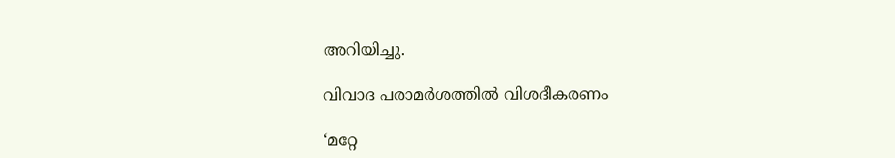അറിയിച്ചു.

വിവാദ പരാമർശത്തിൽ വിശദീകരണം

‘മറ്റേ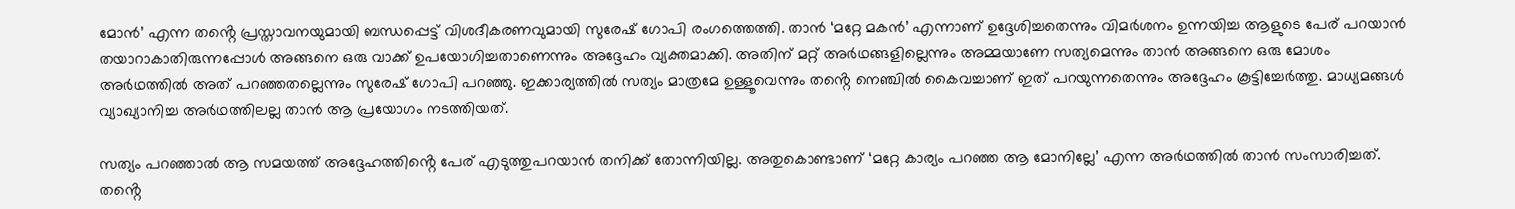മോൻ’ എന്ന തൻ്റെ പ്രസ്താവനയുമായി ബന്ധപ്പെട്ട് വിശദീകരണവുമായി സുരേഷ് ഗോപി രംഗത്തെത്തി. താൻ ‘മറ്റേ മകൻ’ എന്നാണ് ഉദ്ദേശിച്ചതെന്നും വിമർശനം ഉന്നയിച്ച ആളുടെ പേര് പറയാൻ തയാറാകാതിരുന്നപ്പോൾ അങ്ങനെ ഒരു വാക്ക് ഉപയോഗിച്ചതാണെന്നും അദ്ദേഹം വ്യക്തമാക്കി. അതിന് മറ്റ് അർഥങ്ങളില്ലെന്നും അമ്മയാണേ സത്യമെന്നും താൻ അങ്ങനെ ഒരു മോശം അർഥത്തിൽ അത് പറഞ്ഞതല്ലെന്നും സുരേഷ് ഗോപി പറഞ്ഞു. ഇക്കാര്യത്തിൽ സത്യം മാത്രമേ ഉള്ളൂവെന്നും തൻ്റെ നെഞ്ചിൽ കൈവച്ചാണ് ഇത് പറയുന്നതെന്നും അദ്ദേഹം കൂട്ടിച്ചേർത്തു. മാധ്യമങ്ങൾ വ്യാഖ്യാനിച്ച അർഥത്തിലല്ല താൻ ആ പ്രയോഗം നടത്തിയത്.

സത്യം പറഞ്ഞാൽ ആ സമയത്ത് അദ്ദേഹത്തിൻ്റെ പേര് എടുത്തുപറയാൻ തനിക്ക് തോന്നിയില്ല. അതുകൊണ്ടാണ് ‘മറ്റേ കാര്യം പറഞ്ഞ ആ മോനില്ലേ’ എന്ന അർഥത്തിൽ താൻ സംസാരിച്ചത്. തൻ്റെ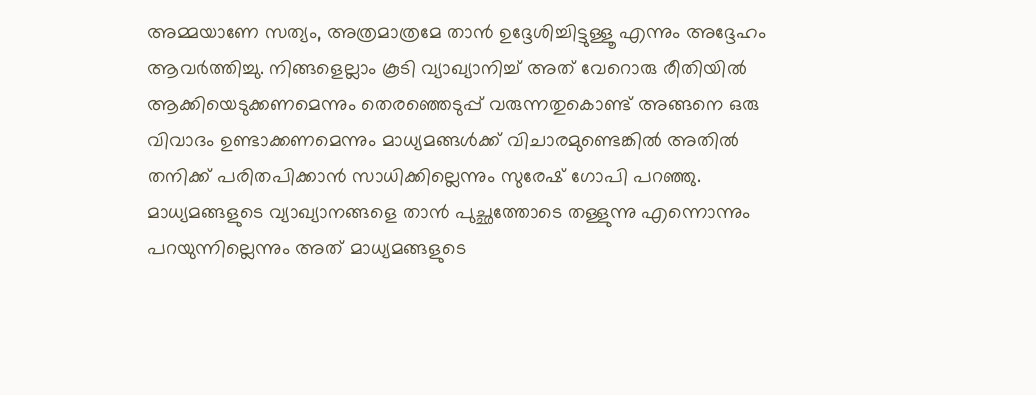അമ്മയാണേ സത്യം, അത്രമാത്രമേ താൻ ഉദ്ദേശിച്ചിട്ടുള്ളൂ എന്നും അദ്ദേഹം ആവർത്തിച്ചു. നിങ്ങളെല്ലാം കൂടി വ്യാഖ്യാനിച്ച് അത് വേറൊരു രീതിയിൽ ആക്കിയെടുക്കണമെന്നും തെരഞ്ഞെടുപ്പ് വരുന്നതുകൊണ്ട് അങ്ങനെ ഒരു വിവാദം ഉണ്ടാക്കണമെന്നും മാധ്യമങ്ങൾക്ക് വിചാരമുണ്ടെങ്കിൽ അതിൽ തനിക്ക് പരിതപിക്കാൻ സാധിക്കില്ലെന്നും സുരേഷ് ഗോപി പറഞ്ഞു. മാധ്യമങ്ങളുടെ വ്യാഖ്യാനങ്ങളെ താൻ പുച്ഛത്തോടെ തള്ളുന്നു എന്നൊന്നും പറയുന്നില്ലെന്നും അത് മാധ്യമങ്ങളുടെ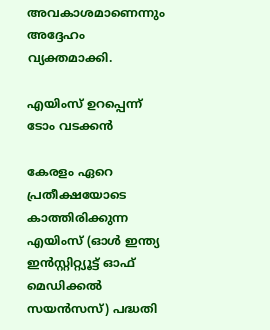അവകാശമാണെന്നും അദ്ദേഹം വ്യക്തമാക്കി.

എയിംസ് ഉറപ്പെന്ന് ടോം വടക്കൻ

കേരളം ഏറെ പ്രതീക്ഷയോടെ കാത്തിരിക്കുന്ന എയിംസ് (ഓൾ ഇന്ത്യ ഇൻസ്റ്റിറ്റ്യൂട്ട് ഓഫ് മെഡിക്കൽ സയൻസസ്) പദ്ധതി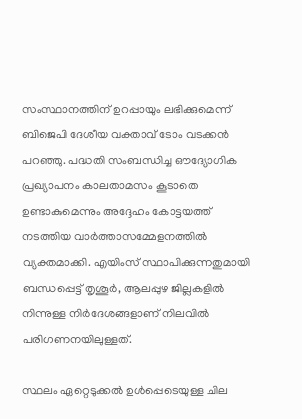സംസ്ഥാനത്തിന് ഉറപ്പായും ലഭിക്കുമെന്ന് ബിജെപി ദേശീയ വക്താവ് ടോം വടക്കൻ പറഞ്ഞു. പദ്ധതി സംബന്ധിച്ച ഔദ്യോഗിക പ്രഖ്യാപനം കാലതാമസം കൂടാതെ ഉണ്ടാകുമെന്നും അദ്ദേഹം കോട്ടയത്ത് നടത്തിയ വാർത്താസമ്മേളനത്തിൽ വ്യക്തമാക്കി. എയിംസ് സ്ഥാപിക്കുന്നതുമായി ബന്ധപ്പെട്ട് തൃശൂർ, ആലപ്പുഴ ജില്ലകളിൽ നിന്നുള്ള നിർദേശങ്ങളാണ് നിലവിൽ പരിഗണനയിലുള്ളത്.

സ്ഥലം ഏറ്റെടുക്കൽ ഉൾപ്പെടെയുള്ള ചില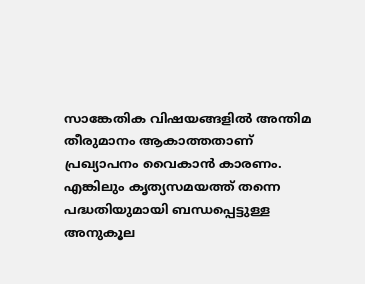സാങ്കേതിക വിഷയങ്ങളിൽ അന്തിമ തീരുമാനം ആകാത്തതാണ് പ്രഖ്യാപനം വൈകാൻ കാരണം. എങ്കിലും കൃത്യസമയത്ത് തന്നെ പദ്ധതിയുമായി ബന്ധപ്പെട്ടുള്ള അനുകൂല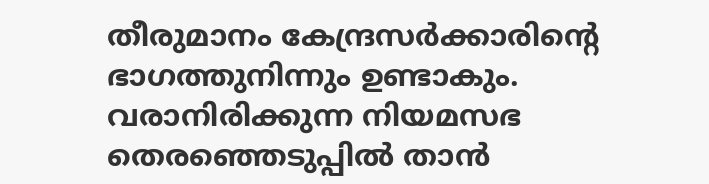തീരുമാനം കേന്ദ്രസർക്കാരിൻ്റെ ഭാഗത്തുനിന്നും ഉണ്ടാകും. വരാനിരിക്കുന്ന നിയമസഭ തെരഞ്ഞെടുപ്പിൽ താൻ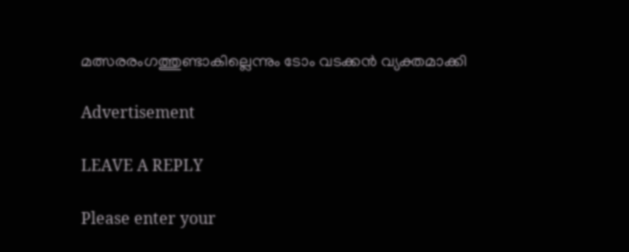മത്സരരംഗത്തുണ്ടാകില്ലെന്നും ടോം വടക്കൻ വ്യക്തമാക്കി

Advertisement

LEAVE A REPLY

Please enter your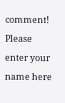comment!
Please enter your name here